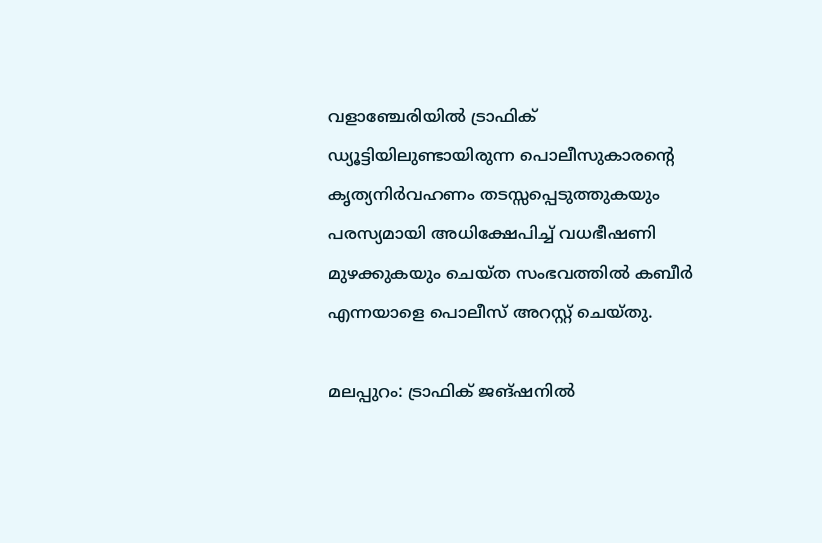വളാഞ്ചേരിയിൽ ട്രാഫിക് ഡ്യൂട്ടിയിലുണ്ടായിരുന്ന പൊലീസുകാരന്റെ കൃത്യനിര്‍വഹണം തടസ്സപ്പെടുത്തുകയും പരസ്യമായി അധിക്ഷേപിച്ച് വധഭീഷണി മുഴക്കുകയും ചെയ്ത സംഭവത്തിൽ കബീർ എന്നയാളെ പൊലീസ് അറസ്റ്റ് ചെയ്തു.

മലപ്പുറം: ട്രാഫിക് ജങ്ഷനിൽ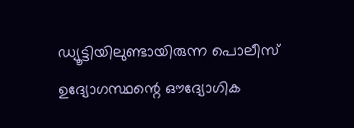ഡ്യൂട്ടിയിലുണ്ടായിരുന്ന പൊലീസ് ഉദ്യോഗസ്ഥന്റെ ഔദ്യോഗിക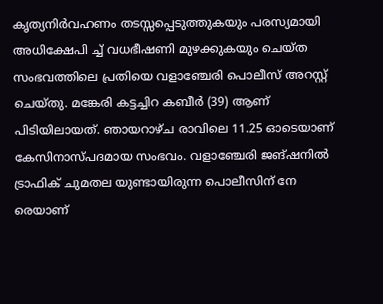കൃത്യനിര്‍വഹണം തടസ്സപ്പെടുത്തുകയും പരസ്യമായി അധിക്ഷേപി ച്ച് വധഭീഷണി മുഴക്കുകയും ചെയ്ത സംഭവത്തിലെ പ്രതിയെ വളാഞ്ചേരി പൊലീസ് അറസ്റ്റ് ചെയ്തു. മങ്കേരി കട്ടച്ചിറ കബീര്‍ (39) ആണ് പിടിയിലായത്. ഞായറാഴ്ച രാവിലെ 11.25 ഓടെയാണ് കേസിനാസ്പദമായ സംഭവം. വളാഞ്ചേരി ജങ്ഷനില്‍ ട്രാഫിക് ചുമതല യുണ്ടായിരുന്ന പൊലീസിന് നേ രെയാണ്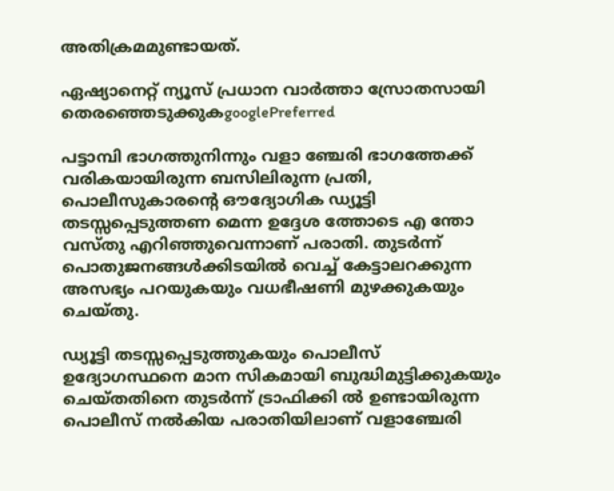അതിക്രമമുണ്ടായത്.

ഏഷ്യാനെറ്റ് ന്യൂസ് പ്രധാന വാർത്താ സ്രോതസായി തെരഞ്ഞെടുക്കുകgooglePreferred

പട്ടാമ്പി ഭാഗത്തുനിന്നും വളാ ഞ്ചേരി ഭാഗത്തേക്ക് വരികയായിരുന്ന ബസിലിരുന്ന പ്രതി, പൊലീസുകാരന്റെ ഔദ്യോഗിക ഡ്യൂട്ടി തടസ്സപ്പെടുത്തണ മെന്ന ഉദ്ദേശ ത്തോടെ എ ന്തോ വസ്തു എറിഞ്ഞുവെന്നാണ് പരാതി. തുടര്‍ന്ന് പൊതുജനങ്ങള്‍ക്കിടയില്‍ വെച്ച് കേട്ടാലറക്കുന്ന അസഭ്യം പറയുകയും വധഭീഷണി മുഴക്കുകയും ചെയ്തു.

ഡ്യൂട്ടി തടസ്സപ്പെടുത്തുകയും പൊലീസ് ഉദ്യോഗസ്ഥനെ മാന സികമായി ബുദ്ധിമുട്ടിക്കുകയും ചെയ്തതിനെ തുടര്‍ന്ന് ട്രാഫിക്കി ല്‍ ഉണ്ടായിരുന്ന പൊലീസ് നല്‍കിയ പരാതിയിലാണ് വളാഞ്ചേരി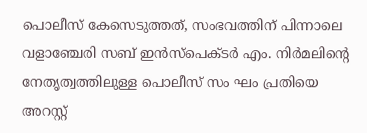പൊലീസ് കേസെടുത്തത്, സംഭവത്തിന് പിന്നാലെ വളാഞ്ചേരി സബ് ഇന്‍സ്‌പെക്ടര്‍ എം. നിര്‍മലിന്റെ നേതൃത്വത്തിലുള്ള പൊലീസ് സം ഘം പ്രതിയെ അറസ്റ്റ്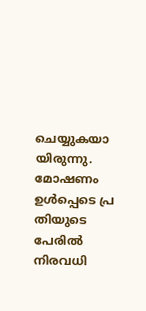ചെയ്യുകയാ യിരുന്നു. മോഷണം ഉള്‍പ്പെടെ പ്ര തിയുടെ പേരില്‍ നിരവധി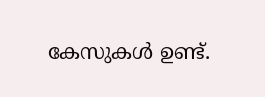കേസുകള്‍ ഉണ്ട്.